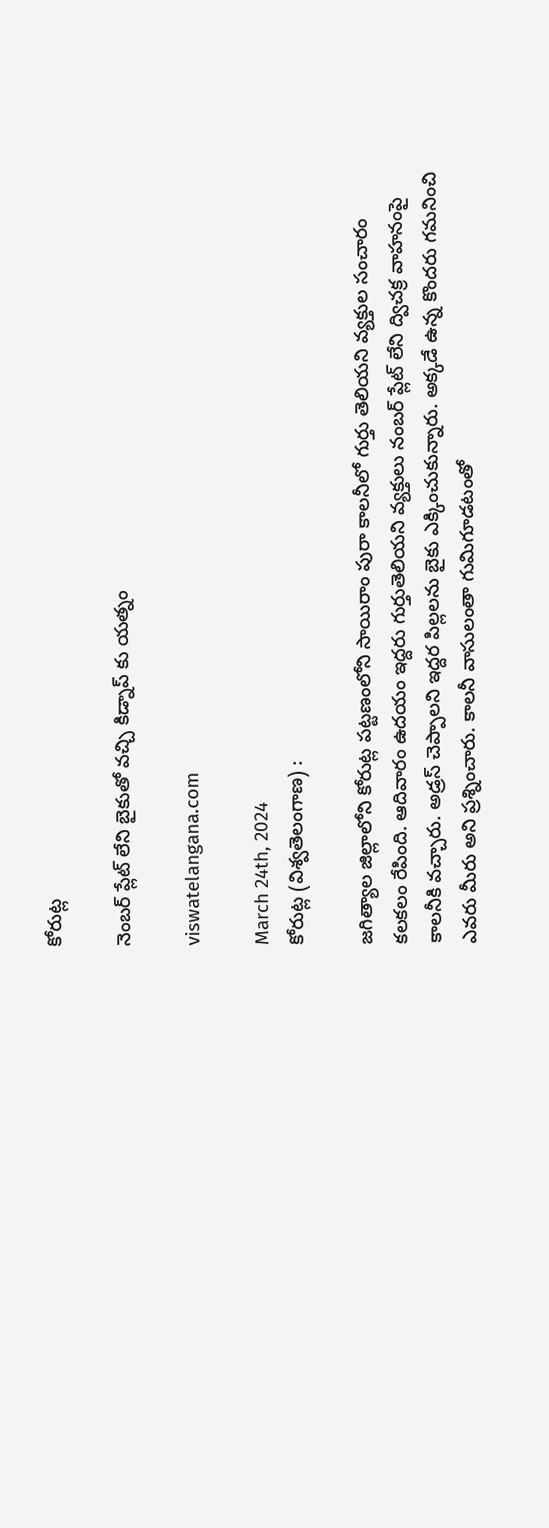కోరుట్ల

నెంబర్ ప్లేట్ లేని బైకుతో వచ్చి కిడ్నాప్ కు యత్నం

viswatelangana.com

March 24th, 2024
కోరుట్ల (విశ్వతెలంగాణ) :

జగిత్యాల జిల్లాలోని కోరుట్ల పట్టణంలోని సాయిరాం పురా కాలనీలో గుర్తు తెలియని వ్యక్తుల సంచారం కలకలం రేపింది. ఆదివారం ఉదయం ఇద్దరు గుర్తుతెలియని వ్యక్తులు నంబర్ ప్లేట్ లేని ద్విచక్ర వాహనంపై కాలనీకి వచ్చారు. అడ్రస్ చెప్పాలని ఇద్దర పిల్లలను బైకు ఎక్కించుకున్నారు. అక్కడే ఉన్న కొందరు గమనించి ఎవరు మీరు అని ప్రశ్నించారు. కాలనీ వాసులంతా గుమిగూడటంతో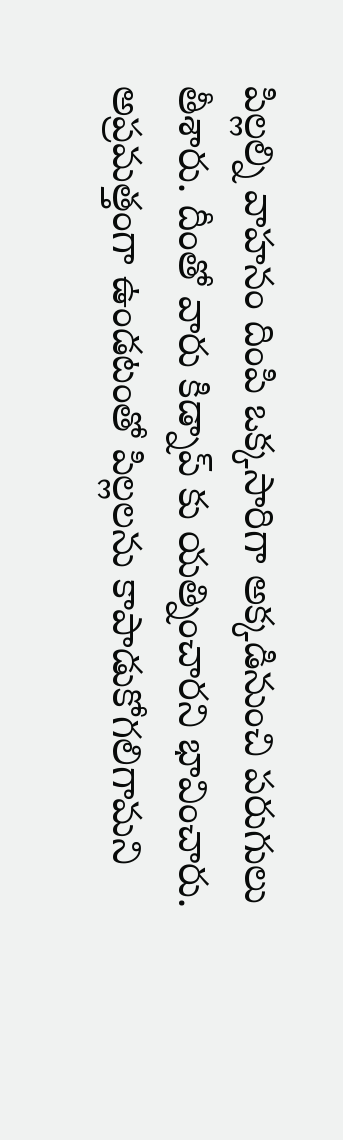పిల్లల్ని వాహనం దింపి ఒక్కసారిగా అక్కడినుంచి పరుగులు తీశారు. దీంతో వారు కిడ్నాప్ కు యత్నించారని భావించారు. అప్రమత్తంగా ఉండటంతో పిల్లలను కాపాడుకోగలిగామని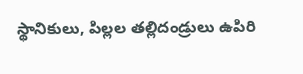స్థానికులు, పిల్లల తల్లిదండ్రులు ఉపిరి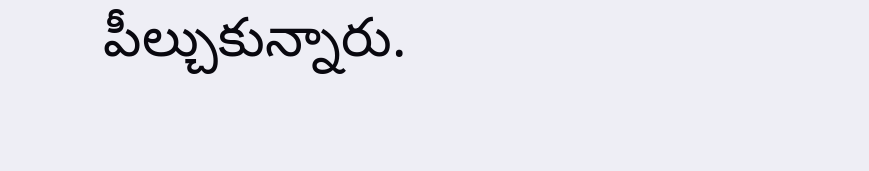పీల్చుకున్నారు.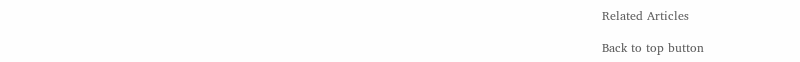Related Articles

Back to top button